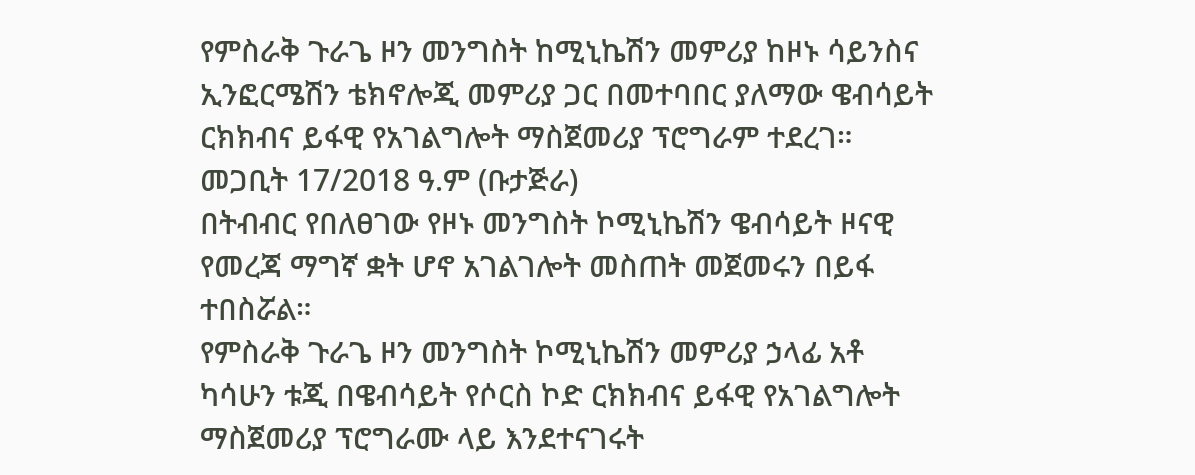የምስራቅ ጉራጌ ዞን መንግስት ከሚኒኬሽን መምሪያ ከዞኑ ሳይንስና ኢንፎርሜሽን ቴክኖሎጂ መምሪያ ጋር በመተባበር ያለማው ዌብሳይት ርክክብና ይፋዊ የአገልግሎት ማስጀመሪያ ፕሮግራም ተደረገ።
መጋቢት 17/2018 ዓ.ም (ቡታጅራ)
በትብብር የበለፀገው የዞኑ መንግስት ኮሚኒኬሽን ዌብሳይት ዞናዊ የመረጃ ማግኛ ቋት ሆኖ አገልገሎት መስጠት መጀመሩን በይፋ ተበስሯል።
የምስራቅ ጉራጌ ዞን መንግስት ኮሚኒኬሽን መምሪያ ኃላፊ አቶ ካሳሁን ቱጂ በዌብሳይት የሶርስ ኮድ ርክክብና ይፋዊ የአገልግሎት ማስጀመሪያ ፕሮግራሙ ላይ እንደተናገሩት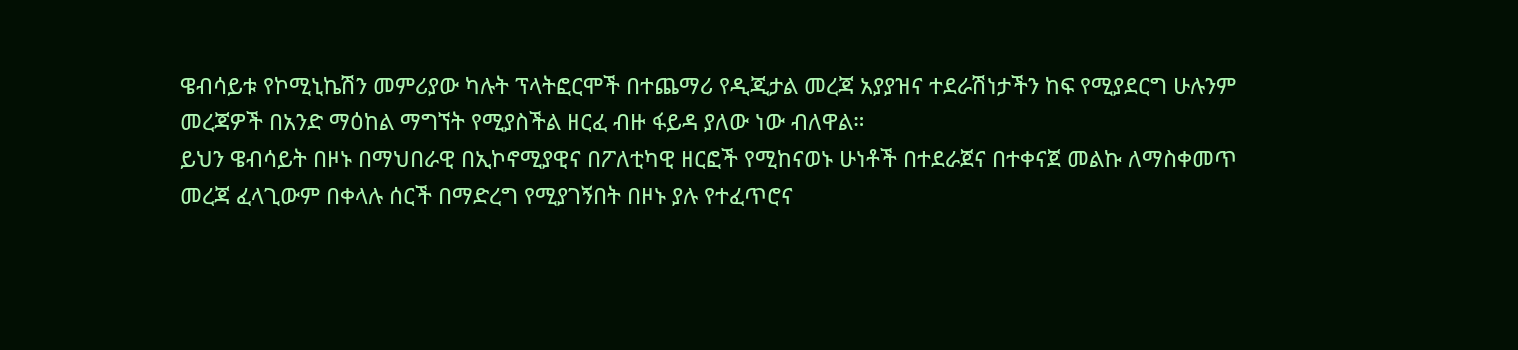ዌብሳይቱ የኮሚኒኬሽን መምሪያው ካሉት ፕላትፎርሞች በተጨማሪ የዲጂታል መረጃ አያያዝና ተደራሽነታችን ከፍ የሚያደርግ ሁሉንም መረጃዎች በአንድ ማዕከል ማግኘት የሚያስችል ዘርፈ ብዙ ፋይዳ ያለው ነው ብለዋል።
ይህን ዌብሳይት በዞኑ በማህበራዊ በኢኮኖሚያዊና በፖለቲካዊ ዘርፎች የሚከናወኑ ሁነቶች በተደራጀና በተቀናጀ መልኩ ለማስቀመጥ መረጃ ፈላጊውም በቀላሉ ሰርች በማድረግ የሚያገኝበት በዞኑ ያሉ የተፈጥሮና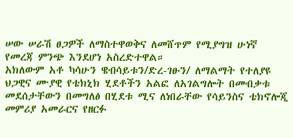ሠው ሠራሽ ፀጋዎች ለማስተዋወቅና ለመሸጥም የሚያግዝ ሁነኛ የመረጃ ምንጭ እንደሆነ አስረድተዋል።
አክለውም አቶ ካሳሁን ዌብሳይቱን/ድረ-ገፁን/ ለማልማት የተለያዩ ህጋዊና ሙያዊ የቴክኒክ ሂደቶችን አልፎ ለአገልግሎት በመብቃቱ መደሰታቸውን በመግለፅ በሂደቱ ሚና ለነበራቸው የሳይንስና ቴክኖሎጂ መምሪያ አመራርና የዘርፉ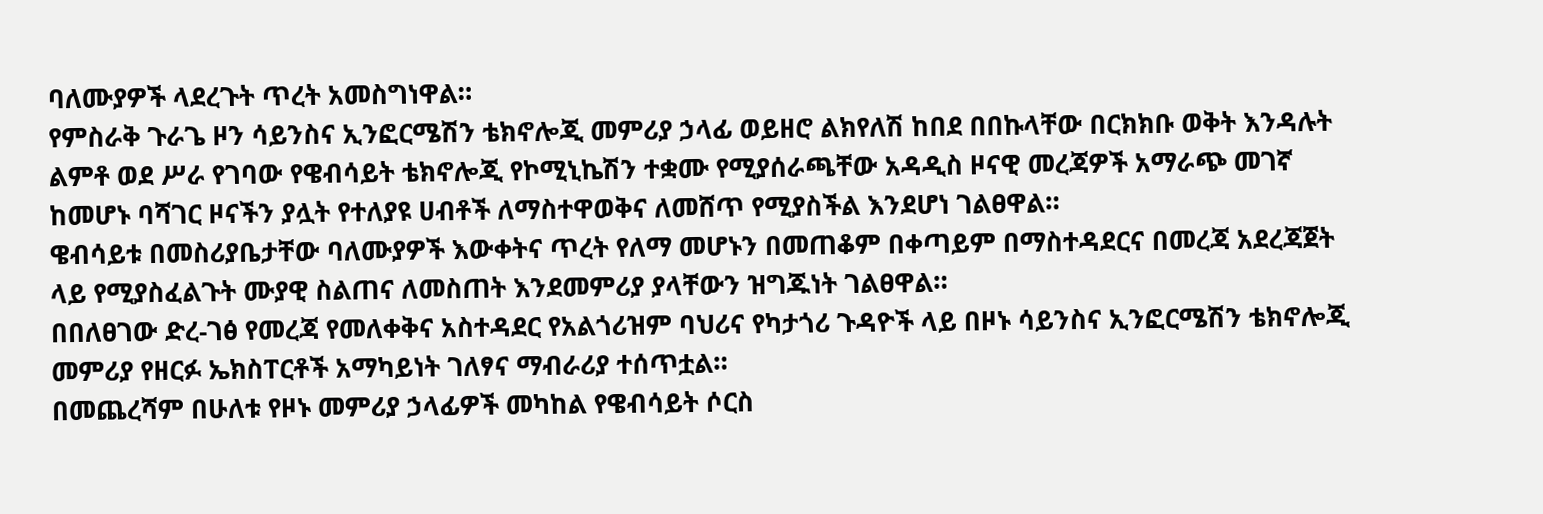ባለሙያዎች ላደረጉት ጥረት አመስግነዋል።
የምስራቅ ጉራጌ ዞን ሳይንስና ኢንፎርሜሽን ቴክኖሎጂ መምሪያ ኃላፊ ወይዘሮ ልክየለሽ ከበደ በበኩላቸው በርክክቡ ወቅት እንዳሉት ልምቶ ወደ ሥራ የገባው የዌብሳይት ቴክኖሎጂ የኮሚኒኬሽን ተቋሙ የሚያሰራጫቸው አዳዲስ ዞናዊ መረጃዎች አማራጭ መገኛ ከመሆኑ ባሻገር ዞናችን ያሏት የተለያዩ ሀብቶች ለማስተዋወቅና ለመሸጥ የሚያስችል እንደሆነ ገልፀዋል።
ዌብሳይቱ በመስሪያቤታቸው ባለሙያዎች እውቀትና ጥረት የለማ መሆኑን በመጠቆም በቀጣይም በማስተዳደርና በመረጃ አደረጃጀት ላይ የሚያስፈልጉት ሙያዊ ስልጠና ለመስጠት እንደመምሪያ ያላቸውን ዝግጁነት ገልፀዋል።
በበለፀገው ድረ-ገፅ የመረጃ የመለቀቅና አስተዳደር የአልጎሪዝም ባህሪና የካታጎሪ ጉዳዮች ላይ በዞኑ ሳይንስና ኢንፎርሜሽን ቴክኖሎጂ መምሪያ የዘርፉ ኤክስፐርቶች አማካይነት ገለፃና ማብራሪያ ተሰጥቷል።
በመጨረሻም በሁለቱ የዞኑ መምሪያ ኃላፊዎች መካከል የዌብሳይት ሶርስ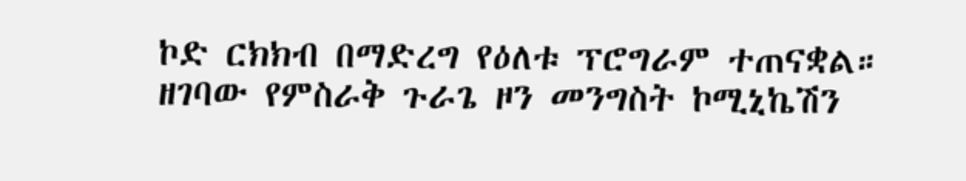ኮድ ርክክብ በማድረግ የዕለቱ ፕሮግራም ተጠናቋል።
ዘገባው የምስራቅ ጉራጌ ዞን መንግስት ኮሚኒኬሽን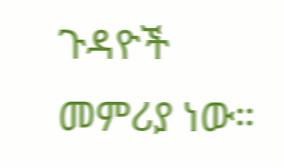ጉዳዮች መምሪያ ነው።